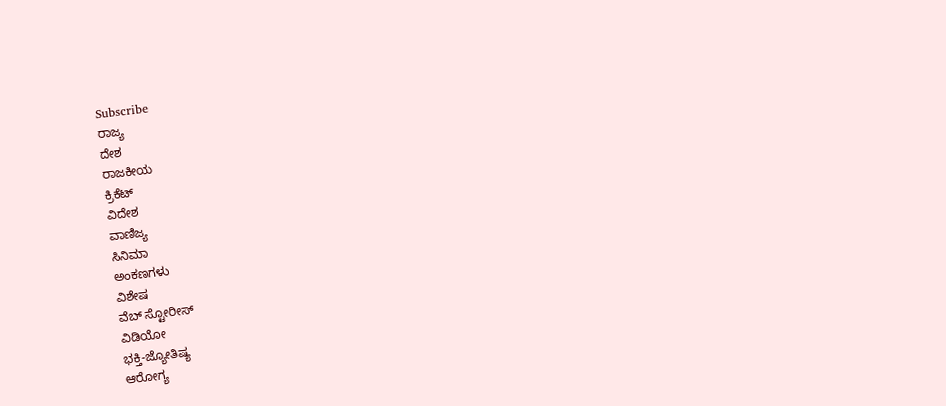Subscribe
ರಾಜ್ಯ
ದೇಶ
ರಾಜಕೀಯ
ಕ್ರಿಕೆಟ್
ವಿದೇಶ
ವಾಣಿಜ್ಯ
ಸಿನಿಮಾ
ಅಂಕಣಗಳು
ವಿಶೇಷ
ವೆಬ್ ಸ್ಟೋರೀಸ್
ವಿಡಿಯೋ
ಭಕ್ತಿ-ಜ್ಯೋತಿಷ್ಯ
ಆರೋಗ್ಯ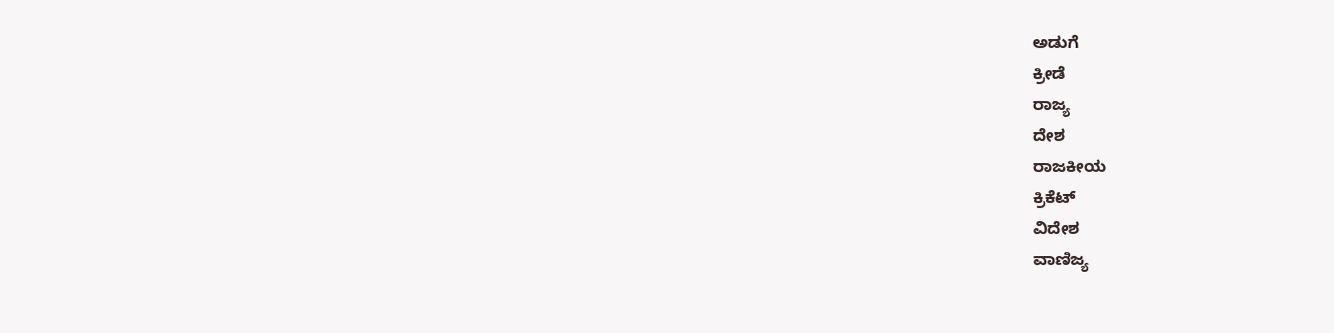ಅಡುಗೆ
ಕ್ರೀಡೆ
ರಾಜ್ಯ
ದೇಶ
ರಾಜಕೀಯ
ಕ್ರಿಕೆಟ್
ವಿದೇಶ
ವಾಣಿಜ್ಯ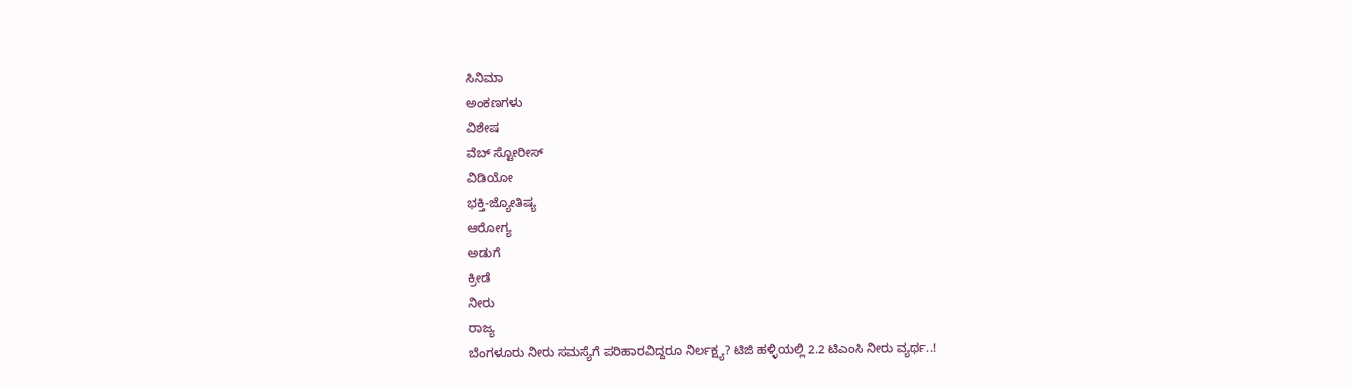ಸಿನಿಮಾ
ಅಂಕಣಗಳು
ವಿಶೇಷ
ವೆಬ್ ಸ್ಟೋರೀಸ್
ವಿಡಿಯೋ
ಭಕ್ತಿ-ಜ್ಯೋತಿಷ್ಯ
ಆರೋಗ್ಯ
ಅಡುಗೆ
ಕ್ರೀಡೆ
ನೀರು
ರಾಜ್ಯ
ಬೆಂಗಳೂರು ನೀರು ಸಮಸ್ಯೆಗೆ ಪರಿಹಾರವಿದ್ದರೂ ನಿರ್ಲಕ್ಷ್ಯ? ಟಿಜಿ ಹಳ್ಳಿಯಲ್ಲಿ 2.2 ಟಿಎಂಸಿ ನೀರು ವ್ಯರ್ಥ..!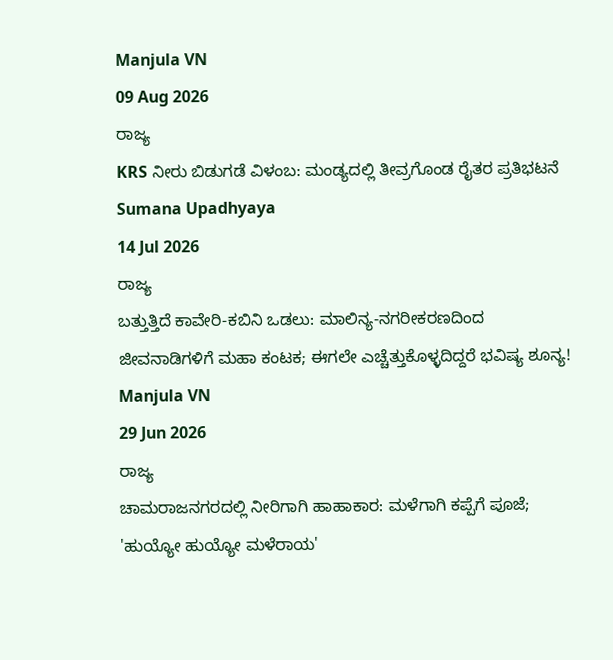Manjula VN
09 Aug 2026
ರಾಜ್ಯ
KRS ನೀರು ಬಿಡುಗಡೆ ವಿಳಂಬ: ಮಂಡ್ಯದಲ್ಲಿ ತೀವ್ರಗೊಂಡ ರೈತರ ಪ್ರತಿಭಟನೆ
Sumana Upadhyaya
14 Jul 2026
ರಾಜ್ಯ
ಬತ್ತುತ್ತಿದೆ ಕಾವೇರಿ-ಕಬಿನಿ ಒಡಲು: ಮಾಲಿನ್ಯ-ನಗರೀಕರಣದಿಂದ ಜೀವನಾಡಿಗಳಿಗೆ ಮಹಾ ಕಂಟಕ; ಈಗಲೇ ಎಚ್ಚೆತ್ತುಕೊಳ್ಳದಿದ್ದರೆ ಭವಿಷ್ಯ ಶೂನ್ಯ!
Manjula VN
29 Jun 2026
ರಾಜ್ಯ
ಚಾಮರಾಜನಗರದಲ್ಲಿ ನೀರಿಗಾಗಿ ಹಾಹಾಕಾರ: ಮಳೆಗಾಗಿ ಕಪ್ಪೆಗೆ ಪೂಜೆ; 'ಹುಯ್ಯೋ ಹುಯ್ಯೋ ಮಳೆರಾಯ'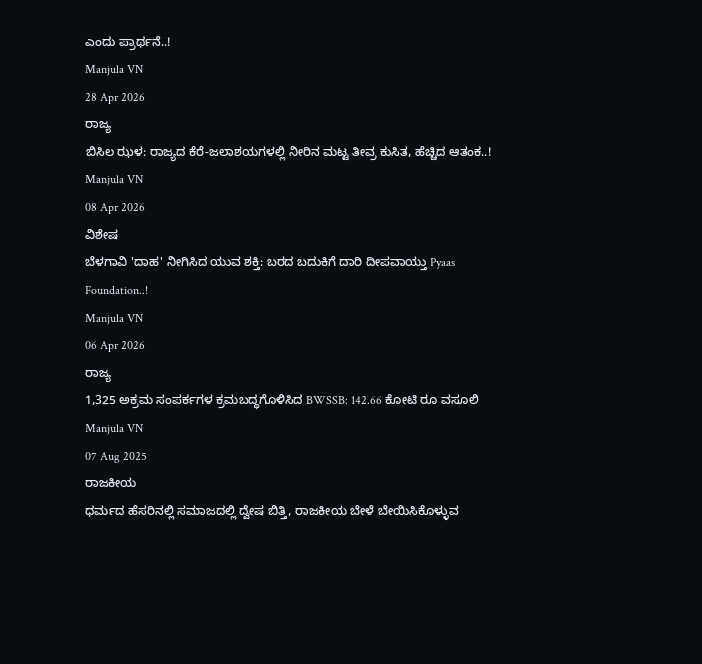ಎಂದು ಪ್ರಾರ್ಥನೆ..!
Manjula VN
28 Apr 2026
ರಾಜ್ಯ
ಬಿಸಿಲ ಝಳ: ರಾಜ್ಯದ ಕೆರೆ-ಜಲಾಶಯಗಳಲ್ಲಿ ನೀರಿನ ಮಟ್ಟ ತೀವ್ರ ಕುಸಿತ, ಹೆಚ್ಚಿದ ಆತಂಕ..!
Manjula VN
08 Apr 2026
ವಿಶೇಷ
ಬೆಳಗಾವಿ 'ದಾಹ' ನೀಗಿಸಿದ ಯುವ ಶಕ್ತಿ: ಬರದ ಬದುಕಿಗೆ ದಾರಿ ದೀಪವಾಯ್ತು Pyaas Foundation..!
Manjula VN
06 Apr 2026
ರಾಜ್ಯ
1,325 ಅಕ್ರಮ ಸಂಪರ್ಕಗಳ ಕ್ರಮಬದ್ಧಗೊಳಿಸಿದ BWSSB: 142.66 ಕೋಟಿ ರೂ ವಸೂಲಿ
Manjula VN
07 Aug 2025
ರಾಜಕೀಯ
ಧರ್ಮದ ಹೆಸರಿನಲ್ಲಿ ಸಮಾಜದಲ್ಲಿ ದ್ವೇಷ ಬಿತ್ತಿ, ರಾಜಕೀಯ ಬೇಳೆ ಬೇಯಿಸಿಕೊಳ್ಳುವ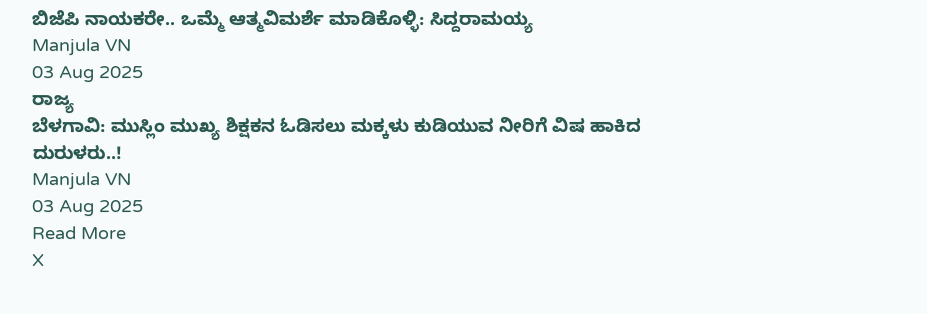ಬಿಜೆಪಿ ನಾಯಕರೇ.. ಒಮ್ಮೆ ಆತ್ಮವಿಮರ್ಶೆ ಮಾಡಿಕೊಳ್ಳಿ: ಸಿದ್ದರಾಮಯ್ಯ
Manjula VN
03 Aug 2025
ರಾಜ್ಯ
ಬೆಳಗಾವಿ: ಮುಸ್ಲಿಂ ಮುಖ್ಯ ಶಿಕ್ಷಕನ ಓಡಿಸಲು ಮಕ್ಕಳು ಕುಡಿಯುವ ನೀರಿಗೆ ವಿಷ ಹಾಕಿದ ದುರುಳರು..!
Manjula VN
03 Aug 2025
Read More
X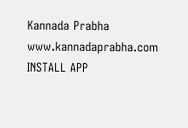Kannada Prabha
www.kannadaprabha.com
INSTALL APP